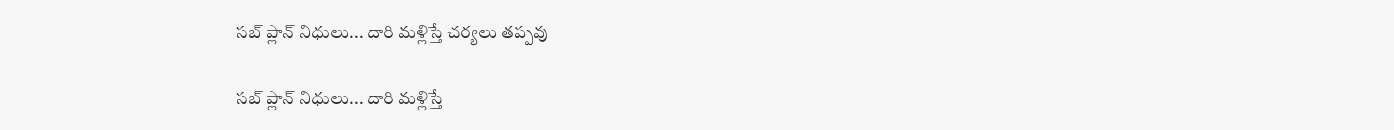సబ్‌‌‌‌‌‌‌‌ ప్లాన్ నిధులు... దారి మళ్లిస్తే చర్యలు తప్పవు

సబ్‌‌‌‌‌‌‌‌ ప్లాన్ నిధులు... దారి మళ్లిస్తే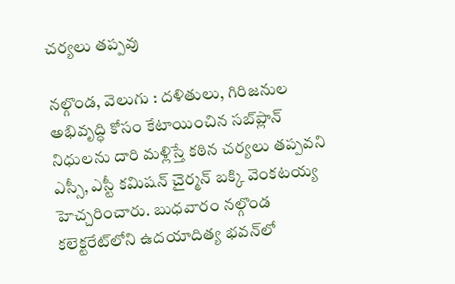చర్యలు తప్పవు

నల్గొండ, వెలుగు : దళితులు, గిరిజనుల అభివృద్ధి కోసం కేటాయించిన సబ్‌‌‌‌‌‌‌‌ప్లాన్ నిధులను దారి మళ్లిస్తే కఠిన చర్యలు తప్పవని ఎస్సీ, ఎస్టీ కమిషన్ చైర్మన్ బక్కి వెంకటయ్య హెచ్చరించారు. బుధవారం నల్గొండ కలెక్టరేట్‌‌‌‌‌‌‌‌లోని ఉదయాదిత్య భవన్‌‌‌‌‌‌‌‌లో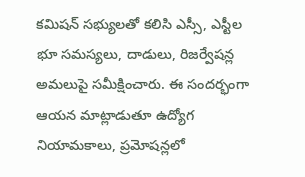కమిషన్ సభ్యులతో కలిసి ఎస్సీ, ఎస్టీల భూ సమస్యలు, దాడులు, రిజర్వేషన్ల అమలుపై సమీక్షించారు. ఈ సందర్భంగా ఆయన మాట్లాడుతూ ఉద్యోగ నియామకాలు, ప్రమోషన్లలో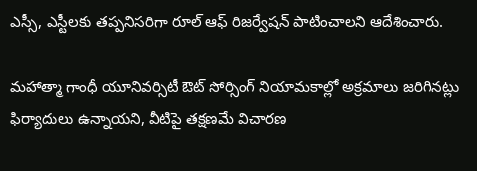ఎస్సీ, ఎస్టీలకు తప్పనిసరిగా రూల్ ఆఫ్ రిజర్వేషన్ పాటించాలని ఆదేశించారు.

మహాత్మా గాంధీ యూనివర్సిటీ ఔట్‌‌‌‌‌‌‌‌ సోర్సింగ్ నియామకాల్లో అక్రమాలు జరిగినట్లు ఫిర్యాదులు ఉన్నాయని, వీటిపై తక్షణమే విచారణ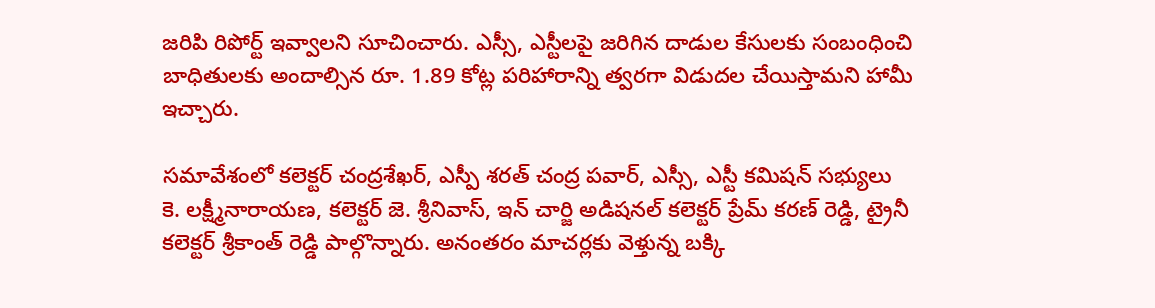జరిపి రిపోర్ట్ ఇవ్వాలని సూచించారు. ఎస్సీ, ఎస్టీలపై జరిగిన దాడుల కేసులకు సంబంధించి బాధితులకు అందాల్సిన రూ. 1.89 కోట్ల పరిహారాన్ని త్వరగా విడుదల చేయిస్తామని హామీ ఇచ్చారు.

సమావేశంలో కలెక్టర్ చంద్రశేఖర్, ఎస్పీ శరత్ చంద్ర పవార్, ఎస్సీ, ఎస్టీ కమిషన్ సభ్యులు కె. లక్ష్మీనారాయణ, కలెక్టర్ జె. శ్రీనివాస్, ఇన్ చార్జి అడిషనల్ కలెక్టర్ ప్రేమ్ కరణ్ రెడ్డి, ట్రైనీ కలెక్టర్ శ్రీకాంత్ రెడ్డి పాల్గొన్నారు. అనంతరం మాచర్లకు వెళ్తున్న బక్కి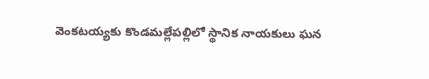వెంకటయ్యకు కొండమల్లేపల్లిలో స్థానిక నాయకులు ఘన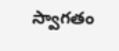స్వాగతం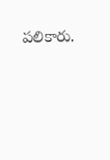పలికారు.